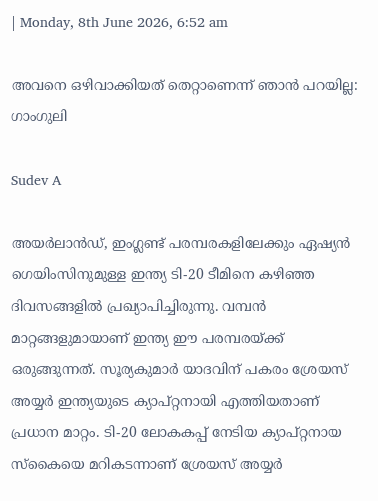| Monday, 8th June 2026, 6:52 am

അവനെ ഒഴിവാക്കിയത് തെറ്റാണെന്ന് ഞാന്‍ പറയില്ല: ഗാംഗുലി

Sudev A

അയര്‍ലാന്‍ഡ്, ഇംഗ്ലണ്ട് പരമ്പരകളിലേക്കും ഏഷ്യന്‍ ഗെയിംസിനുമുള്ള ഇന്ത്യ ടി-20 ടീമിനെ കഴിഞ്ഞ ദിവസങ്ങളില്‍ പ്രഖ്യാപിച്ചിരുന്നു. വമ്പന്‍ മാറ്റങ്ങളുമായാണ് ഇന്ത്യ ഈ പരമ്പരയ്ക്ക് ഒരുങ്ങുന്നത്. സൂര്യകുമാര്‍ യാദവിന് പകരം ശ്രേയസ് അയ്യര്‍ ഇന്ത്യയുടെ ക്യാപ്റ്റനായി എത്തിയതാണ് പ്രധാന മാറ്റം. ടി-20 ലോകകപ്പ് നേടിയ ക്യാപ്റ്റനായ സ്‌കൈയെ മറികടന്നാണ് ശ്രേയസ് അയ്യര്‍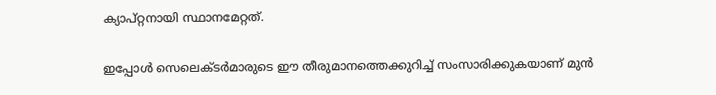ക്യാപ്റ്റനായി സ്ഥാനമേറ്റത്.

ഇപ്പോള്‍ സെലെക്ടര്‍മാരുടെ ഈ തീരുമാനത്തെക്കുറിച്ച് സംസാരിക്കുകയാണ് മുന്‍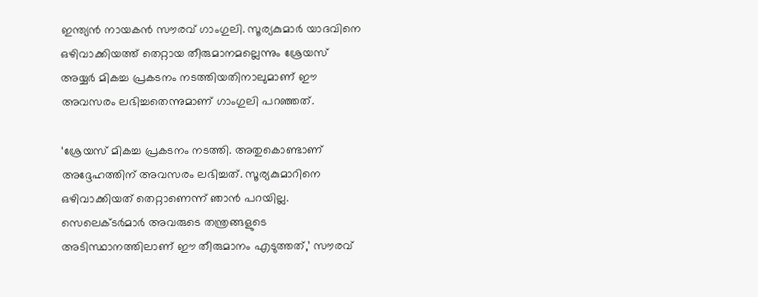ഇന്ത്യന്‍ നായകന്‍ സൗരവ് ഗാംഗുലി. സൂര്യകുമാര്‍ യാദവിനെ ഒഴിവാക്കിയത്ത് തെറ്റായ തീരുമാനമല്ലെന്നും ശ്രേയസ് അയ്യര്‍ മികച്ച പ്രകടനം നടത്തിയതിനാലുമാണ് ഈ അവസരം ലഭിച്ചതെന്നുമാണ് ഗാംഗുലി പറഞ്ഞത്.

‘ശ്രേയസ് മികച്ച പ്രകടനം നടത്തി. അതുകൊണ്ടാണ് അദ്ദേഹത്തിന് അവസരം ലഭിച്ചത്. സൂര്യകുമാറിനെ ഒഴിവാക്കിയത് തെറ്റാണെന്ന് ഞാന്‍ പറയില്ല. സെലെക്ടര്‍മാര്‍ അവരുടെ തന്ത്രങ്ങളുടെ അടിസ്ഥാനത്തിലാണ് ഈ തീരുമാനം എടുത്തത്,’ സൗരവ്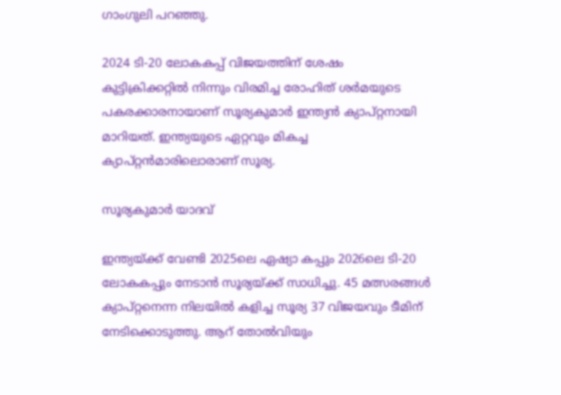ഗാംഗുലി പറഞ്ഞു.

2024 ടി-20 ലോകകപ്പ് വിജയത്തിന് ശേഷം കുട്ടിക്രിക്കറ്റില്‍ നിന്നും വിരമിച്ച രോഹിത് ശര്‍മയുടെ പകരക്കാരനായാണ് സൂര്യകുമാര്‍ ഇന്ത്യന്‍ ക്യാപ്റ്റനായി മാറിയത്. ഇന്ത്യയുടെ ഏറ്റവും മികച്ച ക്യാപ്റ്റന്‍മാരിലൊരാണ് സൂര്യ.

സൂര്യകുമാർ യാദവ്

ഇന്ത്യയ്ക്ക് വേണ്ടി 2025ലെ ഏഷ്യാ കപ്പും 2026ലെ ടി-20 ലോകകപ്പും നേടാന്‍ സൂര്യയ്ക്ക് സാധിച്ചു. 45 മത്സരങ്ങള്‍ ക്യാപ്റ്റനെന്ന നിലയില്‍ കളിച്ച സൂര്യ 37 വിജയവും ടീമിന് നേടിക്കൊടുത്തു. ആറ് തോല്‍വിയും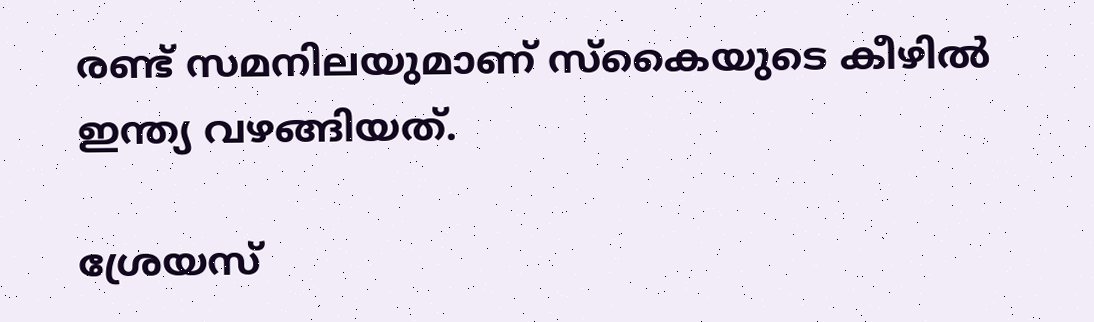രണ്ട് സമനിലയുമാണ് സ്‌കൈയുടെ കീഴില്‍ ഇന്ത്യ വഴങ്ങിയത്.

ശ്രേയസ്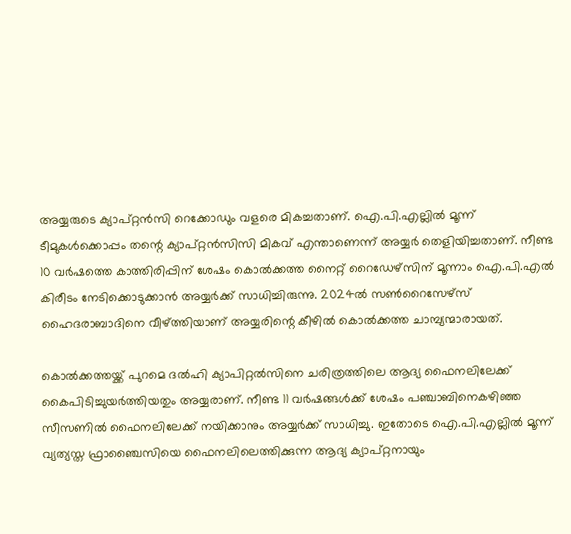അയ്യരുടെ ക്യാപ്റ്റന്‍സി റെക്കോഡും വളരെ മികച്ചതാണ്. ഐ.പി.എല്ലില്‍ മൂന്ന് ടീമുകള്‍ക്കൊപ്പം തന്റെ ക്യാപ്റ്റന്‍സിസി മികവ് എന്താണെന്ന് അയ്യര്‍ തെളിയിച്ചതാണ്. നീണ്ട 10 വര്‍ഷത്തെ കാത്തിരിപ്പിന് ശേഷം കൊല്‍ക്കത്ത നൈറ്റ് റൈഡേഴ്സിന് മൂന്നാം ഐ.പി.എല്‍ കിരീടം നേടിക്കൊടുക്കാന്‍ അയ്യര്‍ക്ക് സാധിച്ചിരുന്നു. 2024ല്‍ സണ്‍റൈസേഴ്സ് ഹൈദരാബാദിനെ വീഴ്ത്തിയാണ് അയ്യരിന്റെ കീഴില്‍ കൊല്‍ക്കത്ത ചാമ്പ്യന്മാരായത്.

കൊല്‍ക്കത്തയ്ക്ക് പുറമെ ദല്‍ഹി ക്യാപിറ്റല്‍സിനെ ചരിത്രത്തിലെ ആദ്യ ഫൈനലിലേക്ക് കൈപിടിച്ചുയര്‍ത്തിയതും അയ്യരാണ്. നീണ്ട 11 വര്‍ഷങ്ങള്‍ക്ക് ശേഷം പഞ്ചാബിനെകഴിഞ്ഞ സീസണില്‍ ഫൈനലിലേക്ക് നയിക്കാനും അയ്യര്‍ക്ക് സാധിച്ചു. ഇതോടെ ഐ.പി.എല്ലില്‍ മൂന്ന് വ്യത്യസ്ത ഫ്രാഞ്ചൈസിയെ ഫൈനലിലെത്തിക്കുന്ന ആദ്യ ക്യാപ്റ്റനായും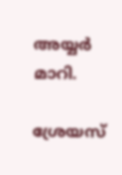അയ്യര്‍ മാറി.

ശ്രേയസ്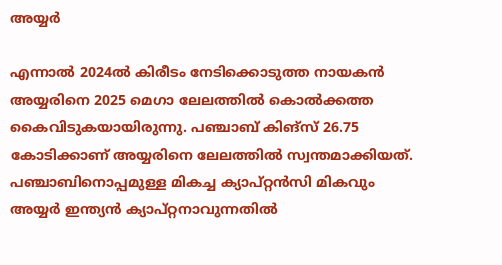അയ്യർ

എന്നാല്‍ 2024ല്‍ കിരീടം നേടിക്കൊടുത്ത നായകന്‍ അയ്യരിനെ 2025 മെഗാ ലേലത്തില്‍ കൊല്‍ക്കത്ത കൈവിടുകയായിരുന്നു. പഞ്ചാബ് കിങ്സ് 26.75 കോടിക്കാണ് അയ്യരിനെ ലേലത്തില്‍ സ്വന്തമാക്കിയത്. പഞ്ചാബിനൊപ്പമുള്ള മികച്ച ക്യാപ്റ്റന്‍സി മികവും അയ്യര്‍ ഇന്ത്യന്‍ ക്യാപ്റ്റനാവുന്നതില്‍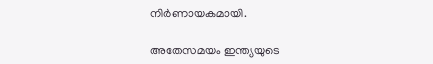നിര്‍ണായകമായി.

അതേസമയം ഇന്ത്യയുടെ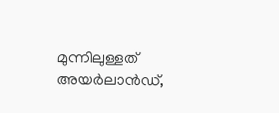മുന്നിലുള്ളത് അയര്‍ലാന്‍ഡ്,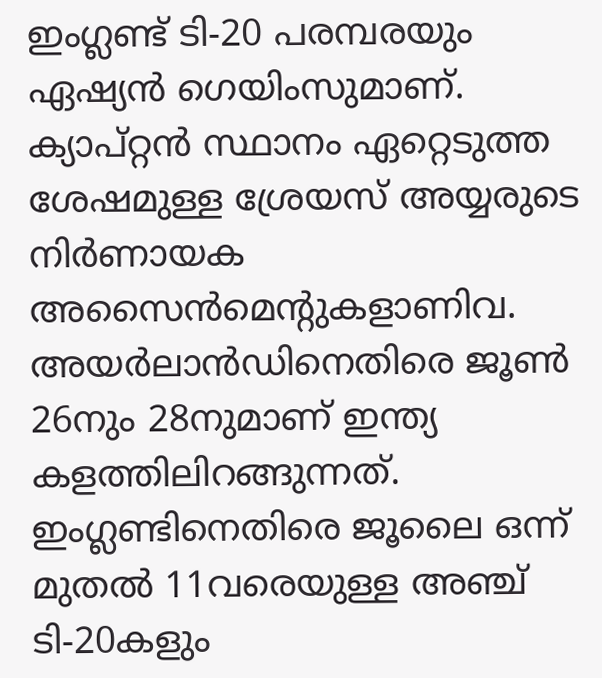ഇംഗ്ലണ്ട് ടി-20 പരമ്പരയും ഏഷ്യന്‍ ഗെയിംസുമാണ്. ക്യാപ്റ്റന്‍ സ്ഥാനം ഏറ്റെടുത്ത ശേഷമുള്ള ശ്രേയസ് അയ്യരുടെ നിര്‍ണായക അസൈന്‍മെന്റുകളാണിവ. അയര്‍ലാന്‍ഡിനെതിരെ ജൂണ്‍ 26നും 28നുമാണ് ഇന്ത്യ കളത്തിലിറങ്ങുന്നത്. ഇംഗ്ലണ്ടിനെതിരെ ജൂലൈ ഒന്ന് മുതല്‍ 11വരെയുള്ള അഞ്ച് ടി-20കളും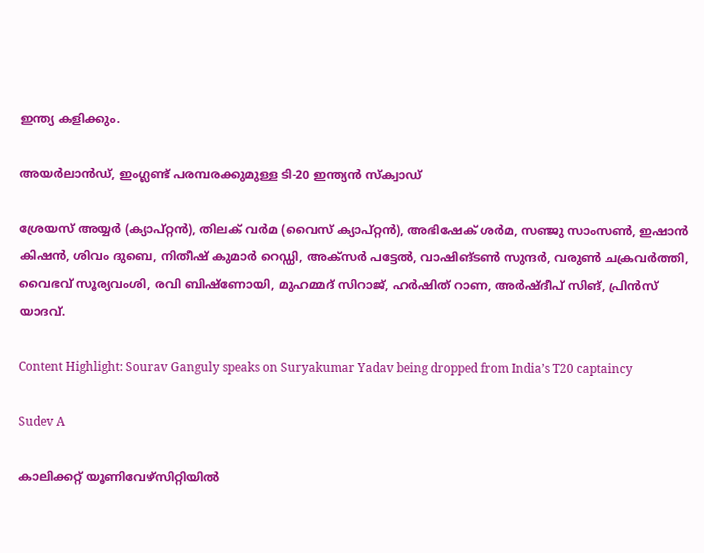ഇന്ത്യ കളിക്കും.

അയര്‍ലാന്‍ഡ്, ഇംഗ്ലണ്ട് പരമ്പരക്കുമുള്ള ടി-20 ഇന്ത്യന്‍ സ്‌ക്വാഡ്

ശ്രേയസ് അയ്യര്‍ (ക്യാപ്റ്റന്‍), തിലക് വര്‍മ (വൈസ് ക്യാപ്റ്റന്‍), അഭിഷേക് ശര്‍മ, സഞ്ജു സാംസണ്‍, ഇഷാന്‍ കിഷന്‍, ശിവം ദുബെ, നിതീഷ് കുമാര്‍ റെഡ്ഡി, അക്‌സര്‍ പട്ടേല്‍, വാഷിങ്ടണ്‍ സുന്ദര്‍, വരുണ്‍ ചക്രവര്‍ത്തി, വൈഭവ് സൂര്യവംശി, രവി ബിഷ്‌ണോയി, മുഹമ്മദ് സിറാജ്, ഹര്‍ഷിത് റാണ, അര്‍ഷ്ദീപ് സിങ്, പ്രിന്‍സ് യാദവ്.

Content Highlight: Sourav Ganguly speaks on Suryakumar Yadav being dropped from India’s T20 captaincy

Sudev A

കാലിക്കറ്റ് യൂണിവേഴ്‌സിറ്റിയില്‍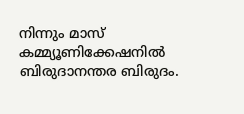നിന്നും മാസ് കമ്മ്യൂണിക്കേഷനില്‍ ബിരുദാനന്തര ബിരുദം.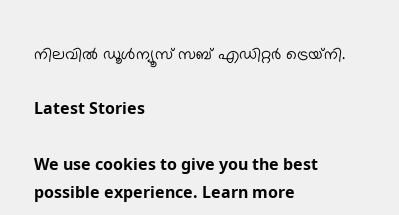നിലവില്‍ ഡൂള്‍ന്യൂസ് സബ് എഡിറ്റര്‍ ട്രെയ്‌നി.

Latest Stories

We use cookies to give you the best possible experience. Learn more